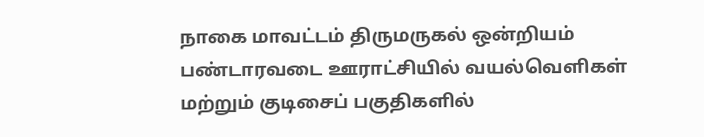நாகை மாவட்டம் திருமருகல் ஒன்றியம் பண்டாரவடை ஊராட்சியில் வயல்வெளிகள் மற்றும் குடிசைப் பகுதிகளில்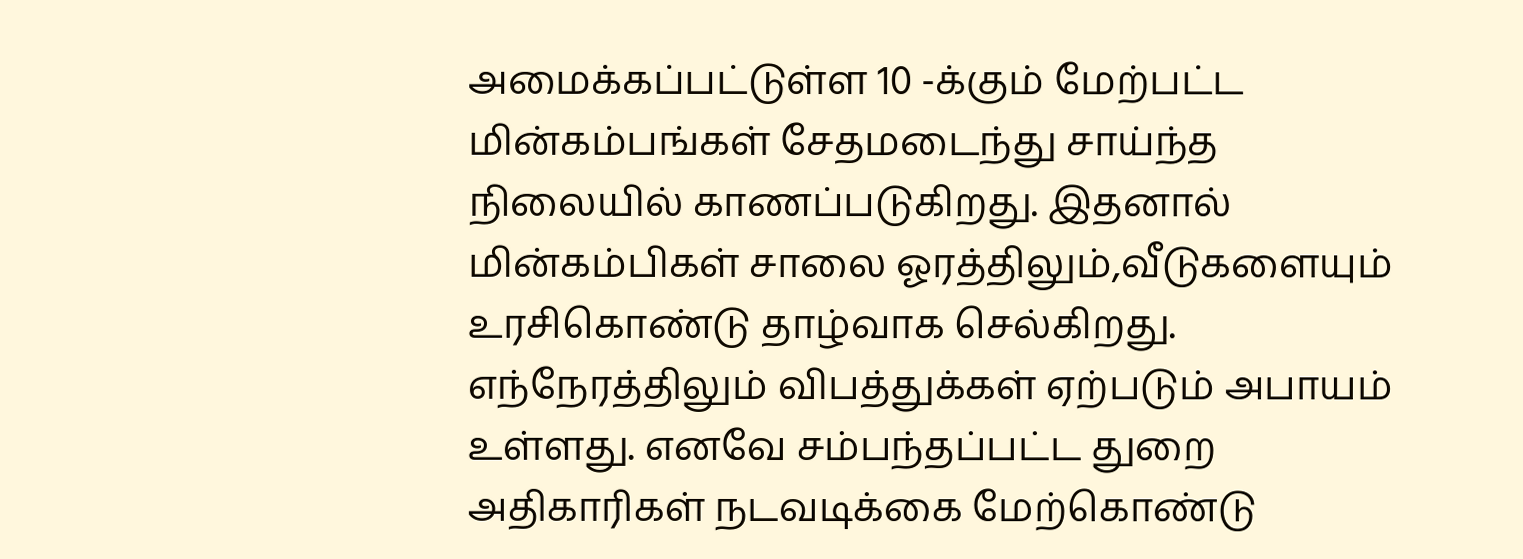அமைக்கப்பட்டுள்ள 10 -க்கும் மேற்பட்ட மின்கம்பங்கள் சேதமடைந்து சாய்ந்த நிலையில் காணப்படுகிறது. இதனால் மின்கம்பிகள் சாலை ஓரத்திலும்,வீடுகளையும் உரசிகொண்டு தாழ்வாக செல்கிறது. எந்நேரத்திலும் விபத்துக்கள் ஏற்படும் அபாயம் உள்ளது. எனவே சம்பந்தப்பட்ட துறை அதிகாரிகள் நடவடிக்கை மேற்கொண்டு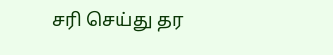சரி செய்து தர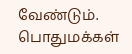வேண்டும்.
பொதுமக்கள்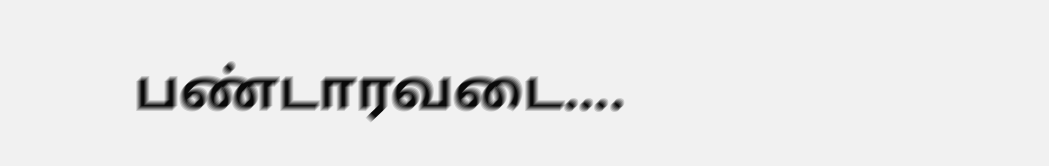பண்டாரவடை....